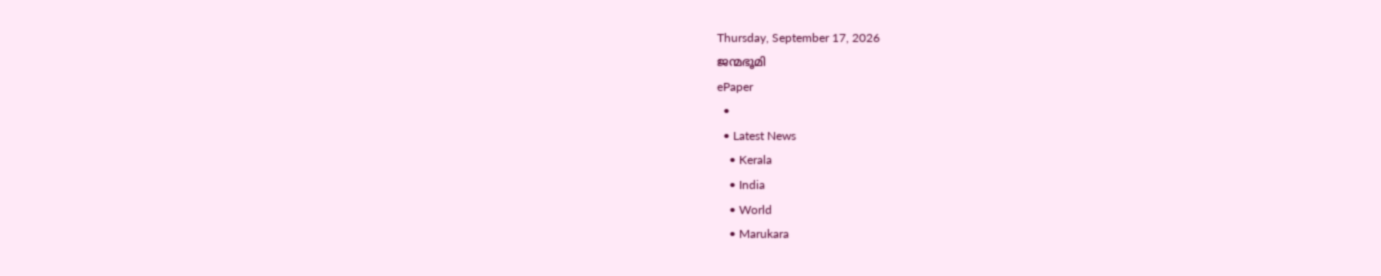Thursday, September 17, 2026
ജന്മഭൂമി
ePaper
  •
  • Latest News
    • Kerala
    • India
    • World
    • Marukara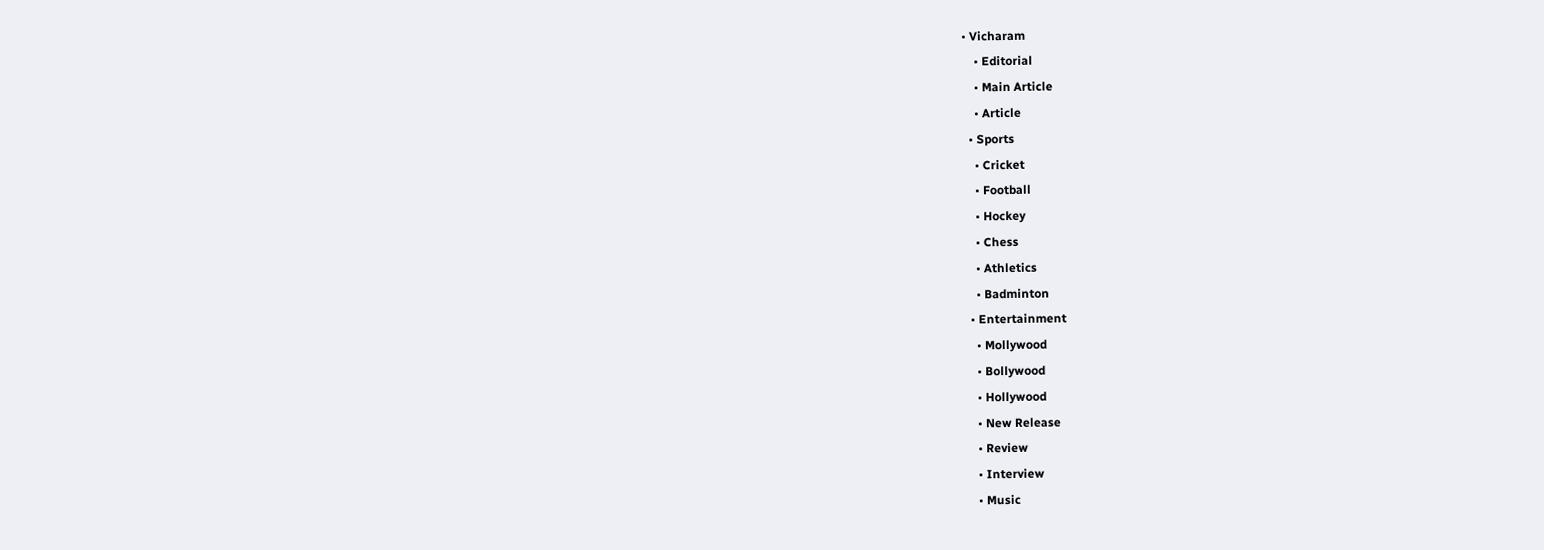• Vicharam
    • Editorial
    • Main Article
    • Article
  • Sports
    • Cricket
    • Football
    • Hockey
    • Chess
    • Athletics
    • Badminton
  • Entertainment
    • Mollywood
    • Bollywood
    • Hollywood
    • New Release
    • Review
    • Interview
    • Music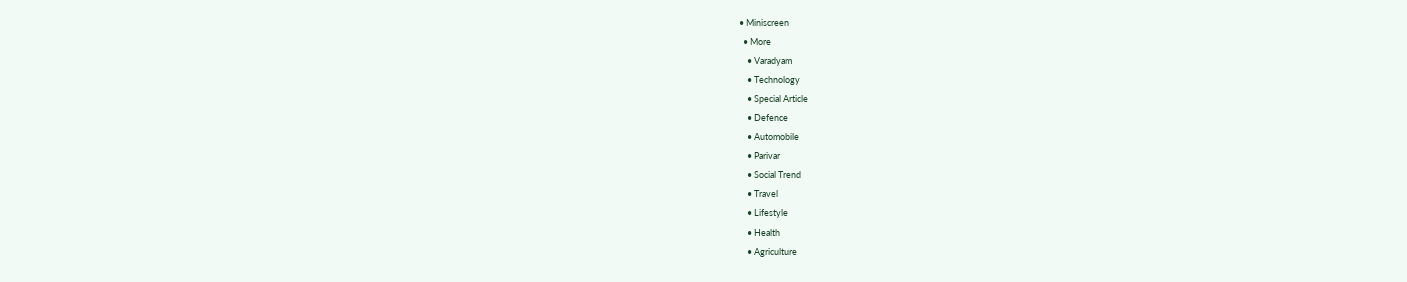• Miniscreen
  • More
    • Varadyam
    • Technology
    • Special Article
    • Defence
    • Automobile
    • Parivar
    • Social Trend
    • Travel
    • Lifestyle
    • Health
    • Agriculture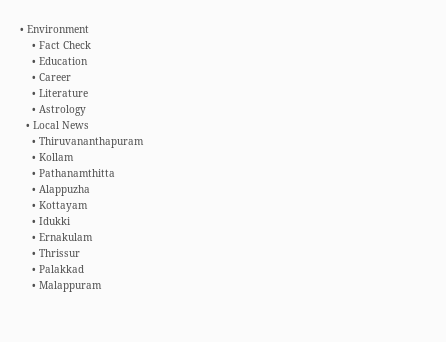• Environment
    • Fact Check
    • Education
    • Career
    • Literature
    • Astrology
  • Local News
    • Thiruvananthapuram
    • Kollam
    • Pathanamthitta
    • Alappuzha
    • Kottayam
    • Idukki
    • Ernakulam
    • Thrissur
    • Palakkad
    • Malappuram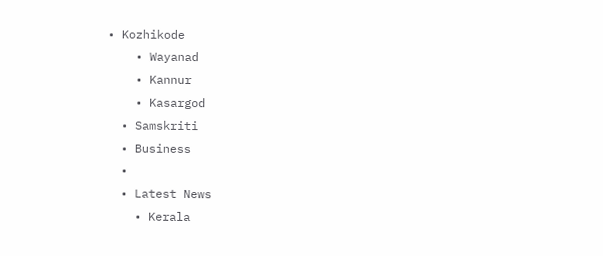• Kozhikode
    • Wayanad
    • Kannur
    • Kasargod
  • Samskriti
  • Business
  •
  • Latest News
    • Kerala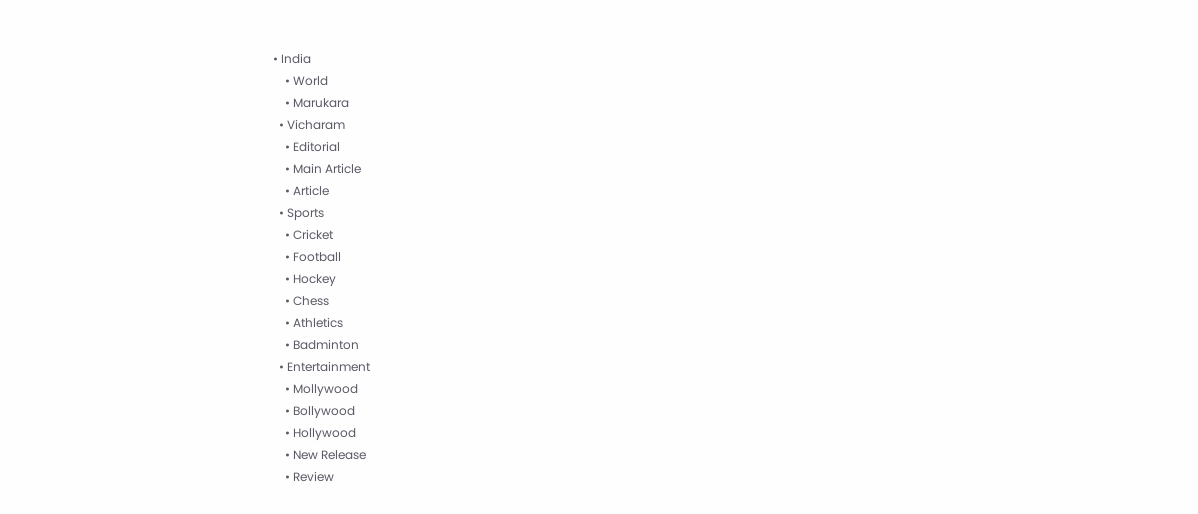• India
    • World
    • Marukara
  • Vicharam
    • Editorial
    • Main Article
    • Article
  • Sports
    • Cricket
    • Football
    • Hockey
    • Chess
    • Athletics
    • Badminton
  • Entertainment
    • Mollywood
    • Bollywood
    • Hollywood
    • New Release
    • Review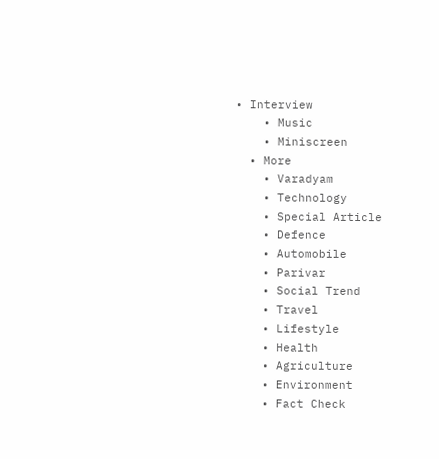• Interview
    • Music
    • Miniscreen
  • More
    • Varadyam
    • Technology
    • Special Article
    • Defence
    • Automobile
    • Parivar
    • Social Trend
    • Travel
    • Lifestyle
    • Health
    • Agriculture
    • Environment
    • Fact Check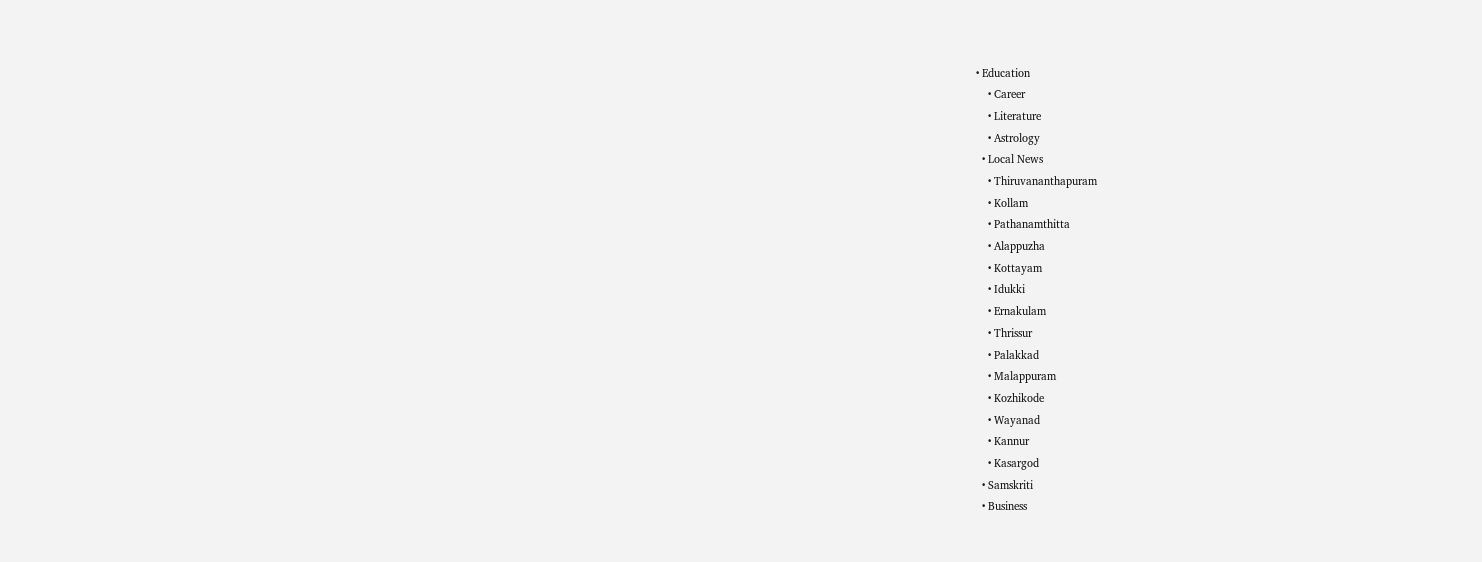• Education
    • Career
    • Literature
    • Astrology
  • Local News
    • Thiruvananthapuram
    • Kollam
    • Pathanamthitta
    • Alappuzha
    • Kottayam
    • Idukki
    • Ernakulam
    • Thrissur
    • Palakkad
    • Malappuram
    • Kozhikode
    • Wayanad
    • Kannur
    • Kasargod
  • Samskriti
  • Business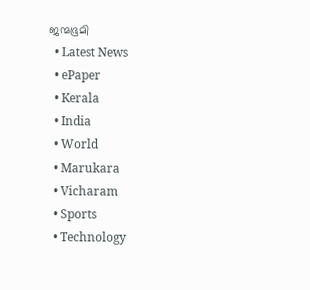ജന്മഭൂമി
  • Latest News
  • ePaper
  • Kerala
  • India
  • World
  • Marukara
  • Vicharam
  • Sports
  • Technology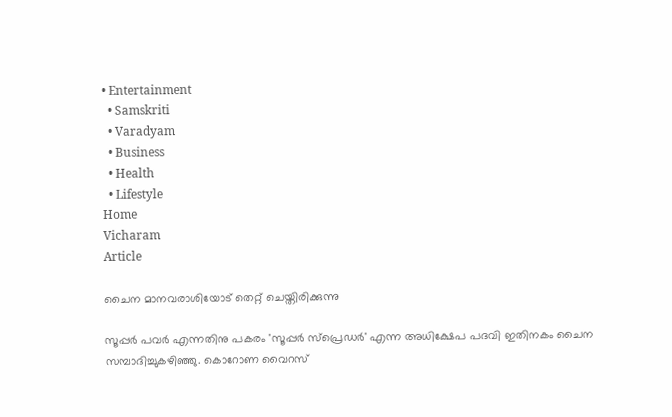• Entertainment
  • Samskriti
  • Varadyam
  • Business
  • Health
  • Lifestyle
Home
Vicharam
Article

ചൈന മാനവരാശിയോട് തെറ്റ് ചെയ്തിരിക്കുന്നു

സൂപ്പര്‍ പവര്‍ എന്നതിനു പകരം 'സൂപ്പര്‍ സ്‌പ്രെഡര്‍' എന്ന അധിക്ഷേപ പദവി ഇതിനകം ചൈന സമ്പാദിച്ചുകഴിഞ്ഞു. കൊറോണ വൈറസ്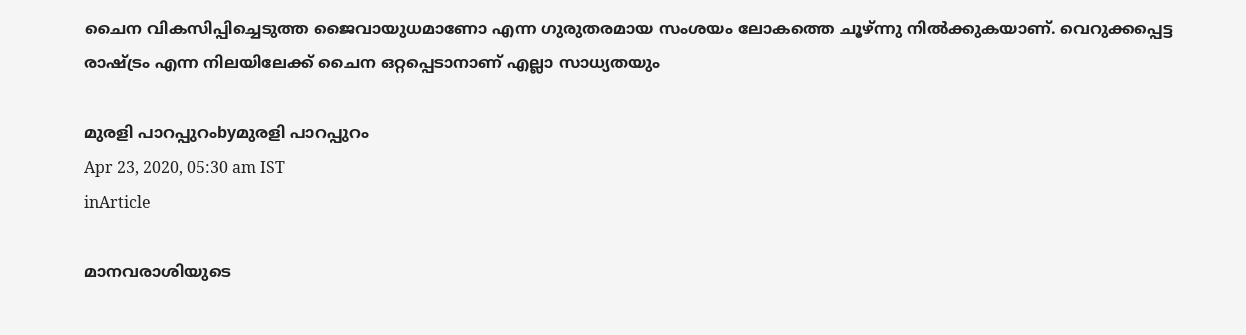ചൈന വികസിപ്പിച്ചെടുത്ത ജൈവായുധമാണോ എന്ന ഗുരുതരമായ സംശയം ലോകത്തെ ചൂഴ്ന്നു നില്‍ക്കുകയാണ്. വെറുക്കപ്പെട്ട രാഷ്‌ട്രം എന്ന നിലയിലേക്ക് ചൈന ഒറ്റപ്പെടാനാണ് എല്ലാ സാധ്യതയും

മുരളി പാറപ്പുറംbyമുരളി പാറപ്പുറം
Apr 23, 2020, 05:30 am IST
inArticle

മാനവരാശിയുടെ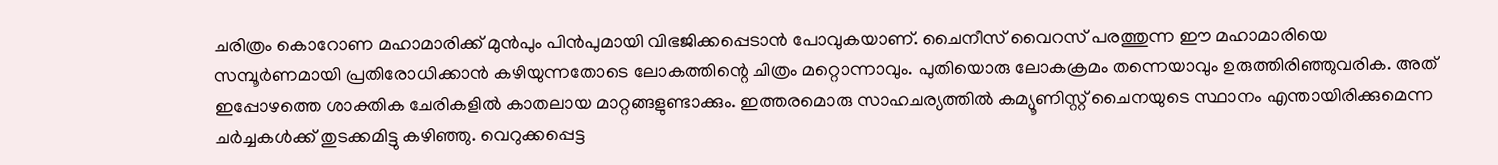ചരിത്രം കൊറോണ മഹാമാരിക്ക് മുന്‍പും പിന്‍പുമായി വിഭജിക്കപ്പെടാന്‍ പോവുകയാണ്. ചൈനീസ് വൈറസ് പരത്തുന്ന ഈ മഹാമാരിയെ സമ്പൂര്‍ണമായി പ്രതിരോധിക്കാന്‍ കഴിയുന്നതോടെ ലോകത്തിന്റെ ചിത്രം മറ്റൊന്നാവും. പുതിയൊരു ലോകക്രമം തന്നെയാവും ഉരുത്തിരിഞ്ഞുവരിക. അത് ഇപ്പോഴത്തെ ശാക്തിക ചേരികളില്‍ കാതലായ മാറ്റങ്ങളുണ്ടാക്കും. ഇത്തരമൊരു സാഹചര്യത്തില്‍ കമ്യൂണിസ്റ്റ് ചൈനയുടെ സ്ഥാനം എന്തായിരിക്കുമെന്ന ചര്‍ച്ചകള്‍ക്ക് തുടക്കമിട്ടു കഴിഞ്ഞു. വെറുക്കപ്പെട്ട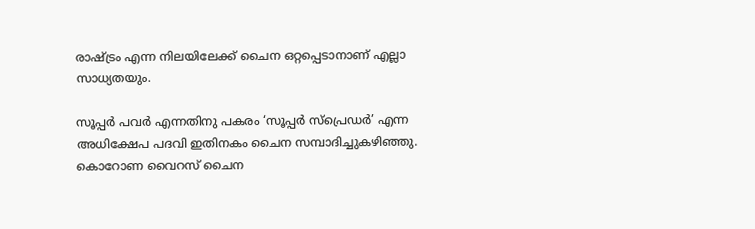രാഷ്‌ട്രം എന്ന നിലയിലേക്ക് ചൈന ഒറ്റപ്പെടാനാണ് എല്ലാ സാധ്യതയും.

സൂപ്പര്‍ പവര്‍ എന്നതിനു പകരം ‘സൂപ്പര്‍ സ്‌പ്രെഡര്‍’ എന്ന അധിക്ഷേപ പദവി ഇതിനകം ചൈന സമ്പാദിച്ചുകഴിഞ്ഞു. കൊറോണ വൈറസ് ചൈന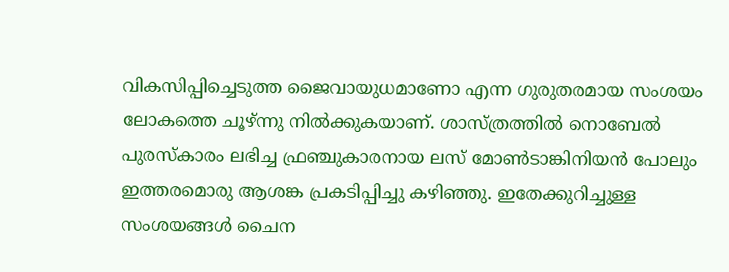വികസിപ്പിച്ചെടുത്ത ജൈവായുധമാണോ എന്ന ഗുരുതരമായ സംശയം ലോകത്തെ ചൂഴ്ന്നു നില്‍ക്കുകയാണ്. ശാസ്ത്രത്തില്‍ നൊബേല്‍ പുരസ്‌കാരം ലഭിച്ച ഫ്രഞ്ചുകാരനായ ലസ് മോണ്‍ടാങ്കിനിയന്‍ പോലും ഇത്തരമൊരു ആശങ്ക പ്രകടിപ്പിച്ചു കഴിഞ്ഞു. ഇതേക്കുറിച്ചുള്ള സംശയങ്ങള്‍ ചൈന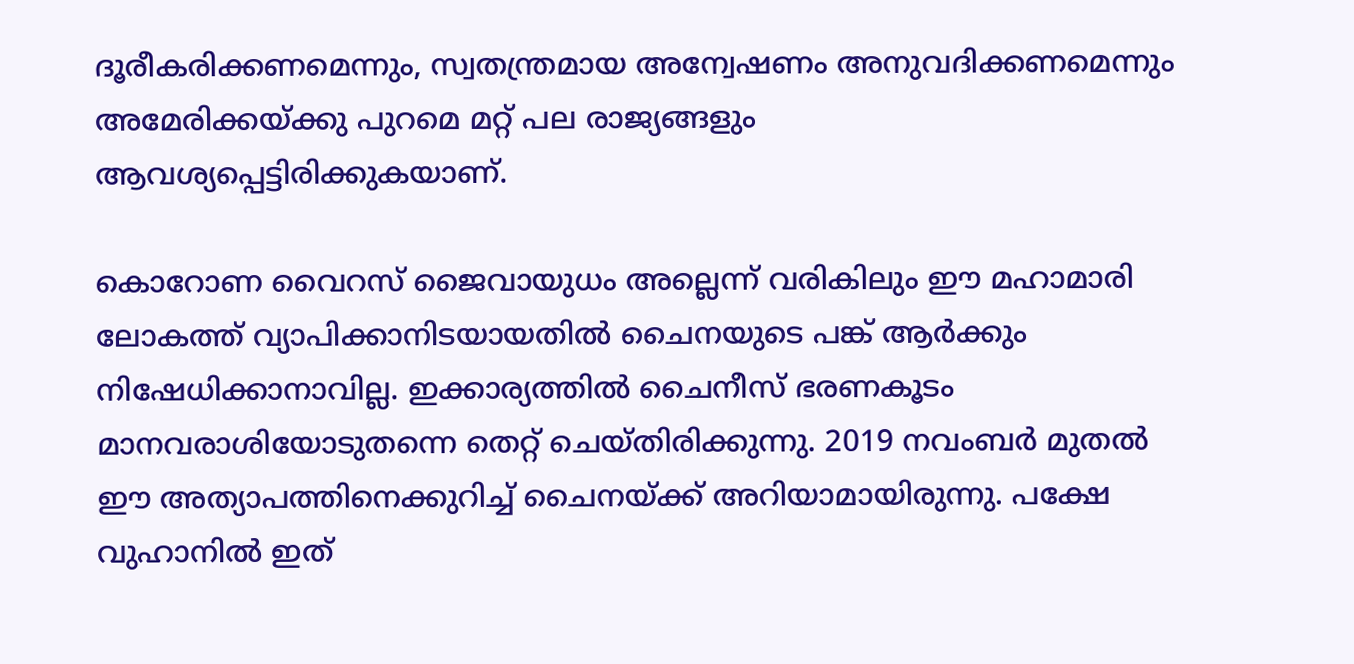ദൂരീകരിക്കണമെന്നും, സ്വതന്ത്രമായ അന്വേഷണം അനുവദിക്കണമെന്നും അമേരിക്കയ്‌ക്കു പുറമെ മറ്റ് പല രാജ്യങ്ങളും ആവശ്യപ്പെട്ടിരിക്കുകയാണ്.

കൊറോണ വൈറസ് ജൈവായുധം അല്ലെന്ന് വരികിലും ഈ മഹാമാരി ലോകത്ത് വ്യാപിക്കാനിടയായതില്‍ ചൈനയുടെ പങ്ക് ആര്‍ക്കും നിഷേധിക്കാനാവില്ല. ഇക്കാര്യത്തില്‍ ചൈനീസ് ഭരണകൂടം മാനവരാശിയോടുതന്നെ തെറ്റ് ചെയ്തിരിക്കുന്നു. 2019 നവംബര്‍ മുതല്‍ ഈ അത്യാപത്തിനെക്കുറിച്ച് ചൈനയ്‌ക്ക് അറിയാമായിരുന്നു. പക്ഷേ വുഹാനില്‍ ഇത്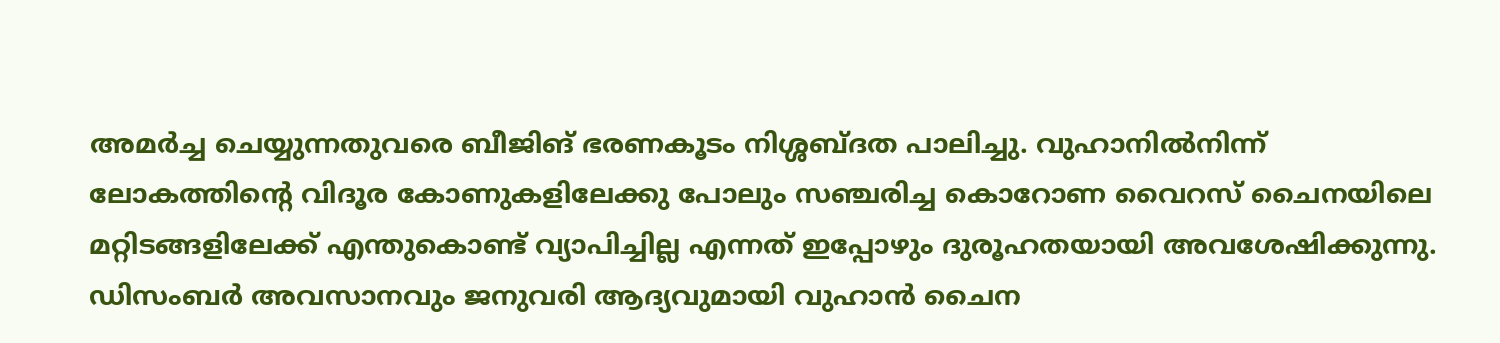അമര്‍ച്ച ചെയ്യുന്നതുവരെ ബീജിങ് ഭരണകൂടം നിശ്ശബ്ദത പാലിച്ചു. വുഹാനില്‍നിന്ന് ലോകത്തിന്റെ വിദൂര കോണുകളിലേക്കു പോലും സഞ്ചരിച്ച കൊറോണ വൈറസ് ചൈനയിലെ മറ്റിടങ്ങളിലേക്ക് എന്തുകൊണ്ട് വ്യാപിച്ചില്ല എന്നത് ഇപ്പോഴും ദുരൂഹതയായി അവശേഷിക്കുന്നു. ഡിസംബര്‍ അവസാനവും ജനുവരി ആദ്യവുമായി വുഹാന്‍ ചൈന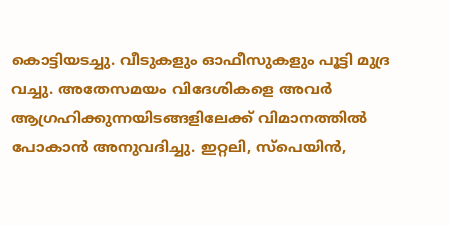കൊട്ടിയടച്ചു. വീടുകളും ഓഫീസുകളും പൂട്ടി മുദ്ര വച്ചു. അതേസമയം വിദേശികളെ അവര്‍ ആഗ്രഹിക്കുന്നയിടങ്ങളിലേക്ക് വിമാനത്തില്‍ പോകാന്‍ അനുവദിച്ചു. ഇറ്റലി, സ്‌പെയിന്‍,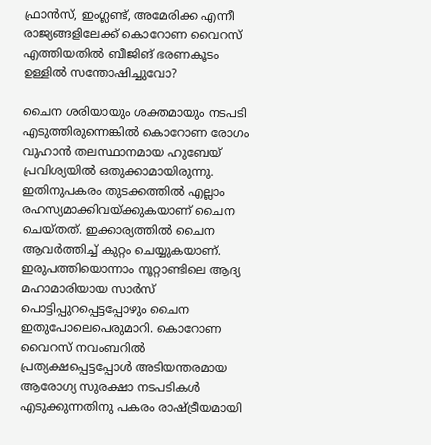ഫ്രാന്‍സ്, ഇംഗ്ലണ്ട്, അമേരിക്ക എന്നീ രാജ്യങ്ങളിലേക്ക് കൊറോണ വൈറസ് എത്തിയതില്‍ ബീജിങ് ഭരണകൂടം ഉള്ളില്‍ സന്തോഷിച്ചുവോ?

ചൈന ശരിയായും ശക്തമായും നടപടി എടുത്തിരുന്നെങ്കില്‍ കൊറോണ രോഗം വുഹാന്‍ തലസ്ഥാനമായ ഹുബേയ് പ്രവിശ്യയില്‍ ഒതുക്കാമായിരുന്നു. ഇതിനുപകരം തുടക്കത്തില്‍ എല്ലാം രഹസ്യമാക്കിവയ്‌ക്കുകയാണ് ചൈന ചെയ്തത്. ഇക്കാര്യത്തില്‍ ചൈന ആവര്‍ത്തിച്ച് കുറ്റം ചെയ്യുകയാണ്. ഇരുപത്തിയൊന്നാം നൂറ്റാണ്ടിലെ ആദ്യ മഹാമാരിയായ സാര്‍സ് പൊട്ടിപ്പുറപ്പെട്ടപ്പോഴും ചൈന ഇതുപോലെപെരുമാറി. കൊറോണ വൈറസ് നവംബറില്‍ പ്രത്യക്ഷപ്പെട്ടപ്പോള്‍ അടിയന്തരമായ ആരോഗ്യ സുരക്ഷാ നടപടികള്‍ എടുക്കുന്നതിനു പകരം രാഷ്‌ട്രീയമായി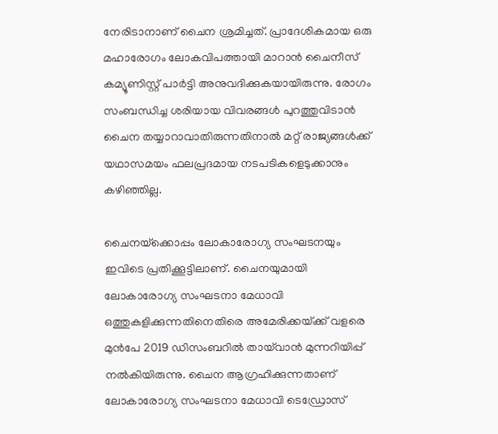നേരിടാനാണ് ചൈന ശ്രമിച്ചത്. പ്രാദേശികമായ ഒരു മഹാരോഗം ലോകവിപത്തായി മാറാന്‍ ചൈനീസ് കമ്യൂണിസ്റ്റ് പാര്‍ട്ടി അനുവദിക്കുകയായിരുന്നു. രോഗം സംബന്ധിച്ച ശരിയായ വിവരങ്ങള്‍ പുറത്തുവിടാന്‍ ചൈന തയ്യാറാവാതിരുന്നതിനാല്‍ മറ്റ് രാജ്യങ്ങള്‍ക്ക് യഥാസമയം ഫലപ്രദമായ നടപടികളെടുക്കാനും കഴിഞ്ഞില്ല.

ചൈനയ്‌ക്കൊപ്പം ലോകാരോഗ്യ സംഘടനയും ഇവിടെ പ്രതിക്കൂട്ടിലാണ്. ചൈനയുമായി ലോകാരോഗ്യ സംഘടനാ മേധാവി ഒത്തുകളിക്കുന്നതിനെതിരെ അമേരിക്കയ്‌ക്ക് വളരെ മുന്‍പേ 2019 ഡിസംബറില്‍ തായ്‌വാന്‍ മുന്നറിയിപ്പ് നല്‍കിയിരുന്നു. ചൈന ആഗ്രഹിക്കുന്നതാണ് ലോകാരോഗ്യ സംഘടനാ മേധാവി ടെഡ്രോസ്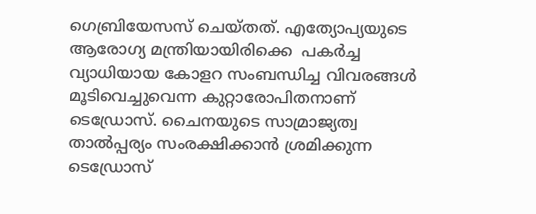ഗെബ്രിയേസസ് ചെയ്തത്. എത്യോപ്യയുടെ ആരോഗ്യ മന്ത്രിയായിരിക്കെ  പകര്‍ച്ച വ്യാധിയായ കോളറ സംബന്ധിച്ച വിവരങ്ങള്‍ മൂടിവെച്ചുവെന്ന കുറ്റാരോപിതനാണ് ടെഡ്രോസ്. ചൈനയുടെ സാമ്രാജ്യത്വ താല്‍പ്പര്യം സംരക്ഷിക്കാന്‍ ശ്രമിക്കുന്ന ടെഡ്രോസ്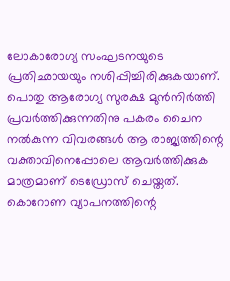ലോകാരോഗ്യ സംഘടനയുടെ പ്രതിഛായയും നശിപ്പിച്ചിരിക്കുകയാണ്. പൊതു ആരോഗ്യ സുരക്ഷ മുന്‍നിര്‍ത്തി പ്രവര്‍ത്തിക്കുന്നതിനു പകരം ചൈന നല്‍കുന്ന വിവരങ്ങള്‍ ആ രാജ്യത്തിന്റെ വക്താവിനെപ്പോലെ ആവര്‍ത്തിക്കുക മാത്രമാണ് ടെഡ്രോസ് ചെയ്തത്. കൊറോണ വ്യാപനത്തിന്റെ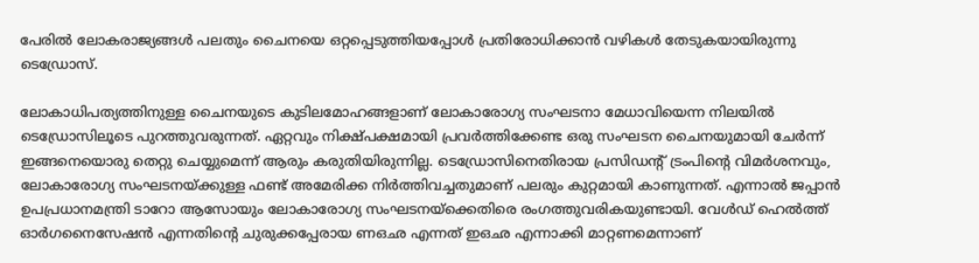പേരില്‍ ലോകരാജ്യങ്ങള്‍ പലതും ചൈനയെ ഒറ്റപ്പെടുത്തിയപ്പോള്‍ പ്രതിരോധിക്കാന്‍ വഴികള്‍ തേടുകയായിരുന്നു ടെഡ്രോസ്.

ലോകാധിപത്യത്തിനുള്ള ചൈനയുടെ കുടിലമോഹങ്ങളാണ് ലോകാരോഗ്യ സംഘടനാ മേധാവിയെന്ന നിലയില്‍ ടെഡ്രോസിലൂടെ പുറത്തുവരുന്നത്. ഏറ്റവും നിക്ഷ്പക്ഷമായി പ്രവര്‍ത്തിക്കേണ്ട ഒരു സംഘടന ചൈനയുമായി ചേര്‍ന്ന് ഇങ്ങനെയൊരു തെറ്റു ചെയ്യുമെന്ന് ആരും കരുതിയിരുന്നില്ല. ടെഡ്രോസിനെതിരായ പ്രസിഡന്റ് ട്രംപിന്റെ വിമര്‍ശനവും, ലോകാരോഗ്യ സംഘടനയ്‌ക്കുള്ള ഫണ്ട് അമേരിക്ക നിര്‍ത്തിവച്ചതുമാണ് പലരും കുറ്റമായി കാണുന്നത്. എന്നാല്‍ ജപ്പാന്‍ ഉപപ്രധാനമന്ത്രി ടാറോ ആസോയും ലോകാരോഗ്യ സംഘടനയ്‌ക്കെതിരെ രംഗത്തുവരികയുണ്ടായി. വേള്‍ഡ് ഹെല്‍ത്ത് ഓര്‍ഗനൈസേഷന്‍ എന്നതിന്റെ ചുരുക്കപ്പേരായ ണഒഛ എന്നത് ഇഒഛ എന്നാക്കി മാറ്റണമെന്നാണ്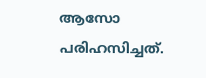ആസോ പരിഹസിച്ചത്.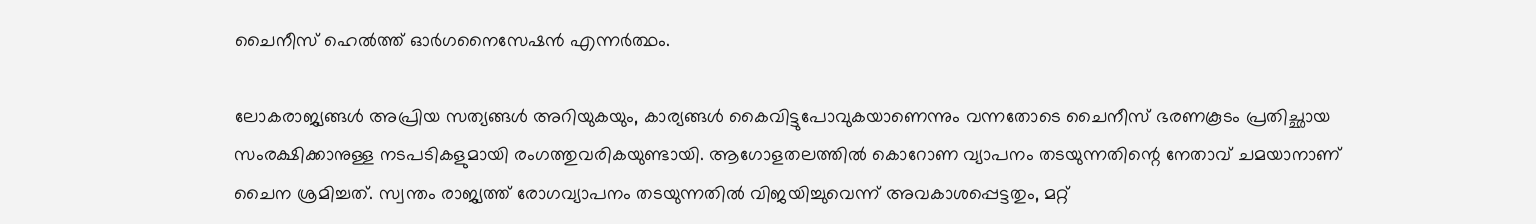ചൈനീസ് ഹെല്‍ത്ത് ഓര്‍ഗനൈസേഷന്‍ എന്നര്‍ത്ഥം.

ലോകരാജ്യങ്ങള്‍ അപ്രിയ സത്യങ്ങള്‍ അറിയുകയും, കാര്യങ്ങള്‍ കൈവിട്ടുപോവുകയാണെന്നും വന്നതോടെ ചൈനീസ് ഭരണകൂടം പ്രതിച്ഛായ സംരക്ഷിക്കാനുള്ള നടപടികളുമായി രംഗത്തുവരികയുണ്ടായി. ആഗോളതലത്തില്‍ കൊറോണ വ്യാപനം തടയുന്നതിന്റെ നേതാവ് ചമയാനാണ് ചൈന ശ്രമിച്ചത്. സ്വന്തം രാജ്യത്ത് രോഗവ്യാപനം തടയുന്നതില്‍ വിജയിച്ചുവെന്ന് അവകാശപ്പെട്ടതും, മറ്റ്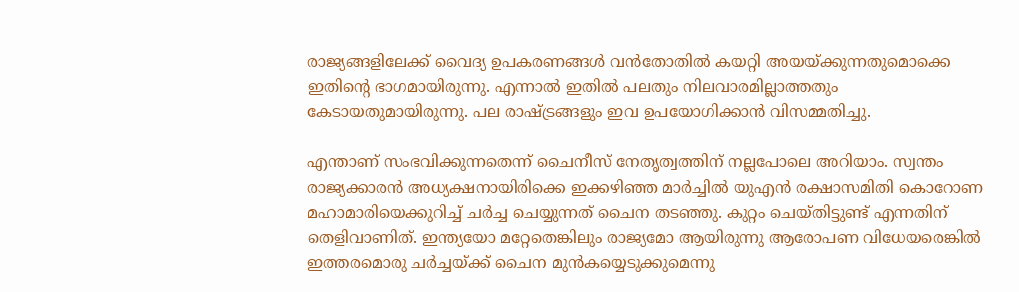രാജ്യങ്ങളിലേക്ക് വൈദ്യ ഉപകരണങ്ങള്‍ വന്‍തോതില്‍ കയറ്റി അയയ്‌ക്കുന്നതുമൊക്കെ ഇതിന്റെ ഭാഗമായിരുന്നു. എന്നാല്‍ ഇതില്‍ പലതും നിലവാരമില്ലാത്തതും കേടായതുമായിരുന്നു. പല രാഷ്‌ട്രങ്ങളും ഇവ ഉപയോഗിക്കാന്‍ വിസമ്മതിച്ചു.

എന്താണ് സംഭവിക്കുന്നതെന്ന് ചൈനീസ് നേതൃത്വത്തിന് നല്ലപോലെ അറിയാം. സ്വന്തം രാജ്യക്കാരന്‍ അധ്യക്ഷനായിരിക്കെ ഇക്കഴിഞ്ഞ മാര്‍ച്ചില്‍ യുഎന്‍ രക്ഷാസമിതി കൊറോണ മഹാമാരിയെക്കുറിച്ച് ചര്‍ച്ച ചെയ്യുന്നത് ചൈന തടഞ്ഞു. കുറ്റം ചെയ്തിട്ടുണ്ട് എന്നതിന് തെളിവാണിത്. ഇന്ത്യയോ മറ്റേതെങ്കിലും രാജ്യമോ ആയിരുന്നു ആരോപണ വിധേയരെങ്കില്‍ ഇത്തരമൊരു ചര്‍ച്ചയ്‌ക്ക് ചൈന മുന്‍കയ്യെടുക്കുമെന്നു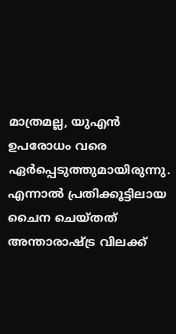മാത്രമല്ല, യുഎന്‍ ഉപരോധം വരെ ഏര്‍പ്പെടുത്തുമായിരുന്നു. എന്നാല്‍ പ്രതിക്കൂട്ടിലായ ചൈന ചെയ്തത് അന്താരാഷ്‌ട്ര വിലക്ക്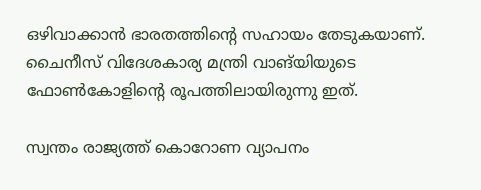ഒഴിവാക്കാന്‍ ഭാരതത്തിന്റെ സഹായം തേടുകയാണ്. ചൈനീസ് വിദേശകാര്യ മന്ത്രി വാങ്‌യിയുടെ ഫോണ്‍കോളിന്റെ രൂപത്തിലായിരുന്നു ഇത്.

സ്വന്തം രാജ്യത്ത് കൊറോണ വ്യാപനം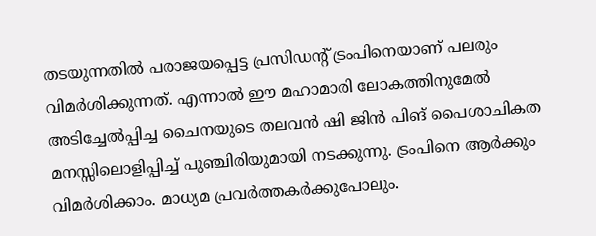തടയുന്നതില്‍ പരാജയപ്പെട്ട പ്രസിഡന്റ് ട്രംപിനെയാണ് പലരും വിമര്‍ശിക്കുന്നത്. എന്നാല്‍ ഈ മഹാമാരി ലോകത്തിനുമേല്‍ അടിച്ചേല്‍പ്പിച്ച ചൈനയുടെ തലവന്‍ ഷി ജിന്‍ പിങ് പൈശാചികത മനസ്സിലൊളിപ്പിച്ച് പുഞ്ചിരിയുമായി നടക്കുന്നു. ട്രംപിനെ ആര്‍ക്കും വിമര്‍ശിക്കാം. മാധ്യമ പ്രവര്‍ത്തകര്‍ക്കുപോലും.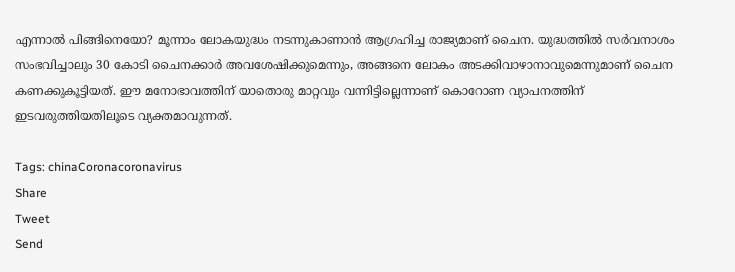എന്നാല്‍ പിങ്ങിനെയോ? മൂന്നാം ലോകയുദ്ധം നടന്നുകാണാന്‍ ആഗ്രഹിച്ച രാജ്യമാണ് ചൈന. യുദ്ധത്തില്‍ സര്‍വനാശം സംഭവിച്ചാലും 30 കോടി ചൈനക്കാര്‍ അവശേഷിക്കുമെന്നും, അങ്ങനെ ലോകം അടക്കിവാഴാനാവുമെന്നുമാണ് ചൈന കണക്കുകൂട്ടിയത്. ഈ മനോഭാവത്തിന് യാതൊരു മാറ്റവും വന്നിട്ടില്ലെന്നാണ് കൊറോണ വ്യാപനത്തിന് ഇടവരുത്തിയതിലൂടെ വ്യക്തമാവുന്നത്.

Tags: chinaCoronacoronavirus
Share
Tweet
Send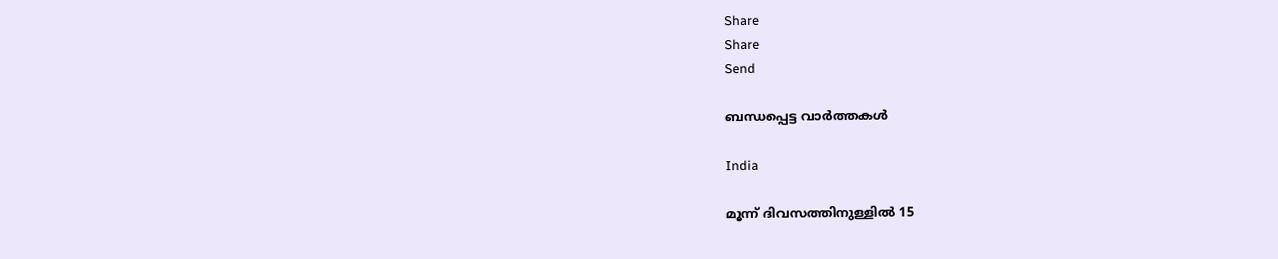Share
Share
Send

ബന്ധപ്പെട്ട വാര്‍ത്തകള്‍

India

മൂന്ന് ദിവസത്തിനുള്ളിൽ 15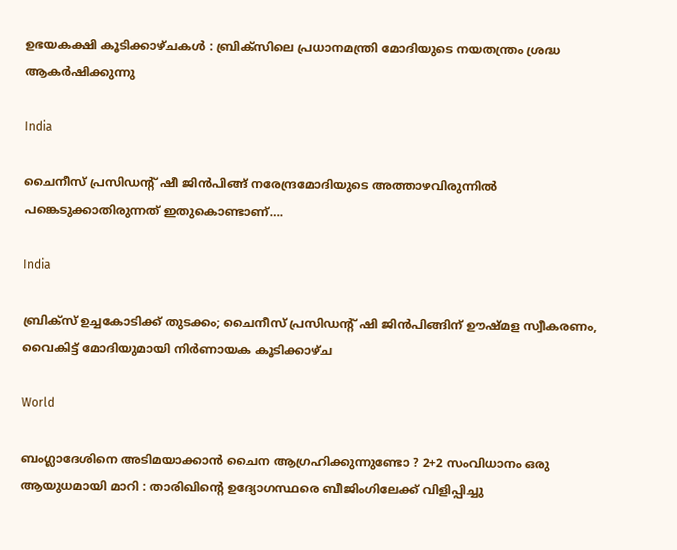ഉഭയകക്ഷി കൂടിക്കാഴ്ചകൾ : ബ്രിക്സിലെ പ്രധാനമന്ത്രി മോദിയുടെ നയതന്ത്രം ശ്രദ്ധ ആകർഷിക്കുന്നു

India

ചൈനീസ് പ്രസിഡന്‍റ് ഷീ ജിന്‍പിങ്ങ് നരേന്ദ്രമോദിയുടെ അത്താഴവിരുന്നില്‍ പങ്കെടുക്കാതിരുന്നത് ഇതുകൊണ്ടാണ്….

India

ബ്രിക്സ് ഉച്ചകോടിക്ക് തുടക്കം; ചൈനീസ് പ്രസിഡന്റ് ഷി ജിൻപിങ്ങിന് ഊഷ്മള സ്വീകരണം, വൈകിട്ട് മോദിയുമായി നിർണായക കൂടിക്കാഴ്ച

World

ബംഗ്ലാദേശിനെ അടിമയാക്കാൻ ചൈന ആഗ്രഹിക്കുന്നുണ്ടോ ? 2+2 സംവിധാനം ഒരു ആയുധമായി മാറി : താരിഖിന്റെ ഉദ്യോഗസ്ഥരെ ബീജിംഗിലേക്ക് വിളിപ്പിച്ചു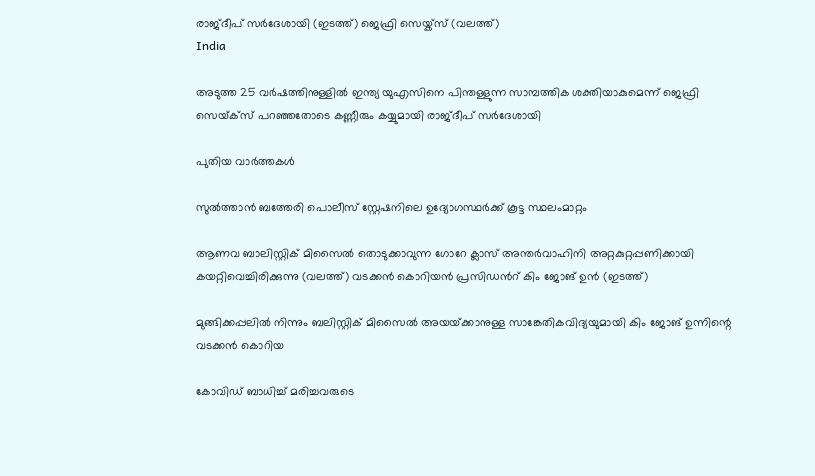രാജ്ദീപ് സര്‍ദേശായി (ഇടത്ത്) ജെഫ്രി സെയ്ക്സ് (വലത്ത്)
India

അടുത്ത 25 വര്‍ഷത്തിനുള്ളില്‍ ഇന്ത്യ യുഎസിനെ പിന്തള്ളുന്ന സാമ്പത്തിക ശക്തിയാകുമെന്ന് ജെഫ്രി സെയ്‌ക്സ് പറഞ്ഞതോടെ കണ്ണീരും കയ്യുമായി രാജ്ദീപ് സര്‍ദേശായി

പുതിയ വാര്‍ത്തകള്‍

സുല്‍ത്താന്‍ ബത്തേരി പൊലീസ് സ്റ്റേഷനിലെ ഉദ്യോഗസ്ഥര്‍ക്ക് കൂട്ട സ്ഥലംമാറ്റം

ആണവ ബാലിസ്റ്റിക് മിസൈല്‍ തൊടുക്കാവുന്ന ഗോറേ ക്ലാസ് അന്തര്‍വാഹിനി അറ്റകുറ്റപ്പണിക്കായി കയറ്റിവെച്ചിരിക്കുന്നു (വലത്ത്) വടക്കന്‍ കൊറിയന്‍ പ്രസിഡന്‍റ് കിം ജോങ് ഉന്‍ (ഇടത്ത്)

മുങ്ങിക്കപ്പലില്‍ നിന്നും ബലിസ്റ്റിക് മിസൈല്‍ അയയ്‌ക്കാനുള്ള സാങ്കേതികവിദ്യയുമായി കിം ജോങ് ഉന്നിന്റെ വടക്കന്‍ കൊറിയ

കോവിഡ് ബാധിച്ച് മരിച്ചവരുടെ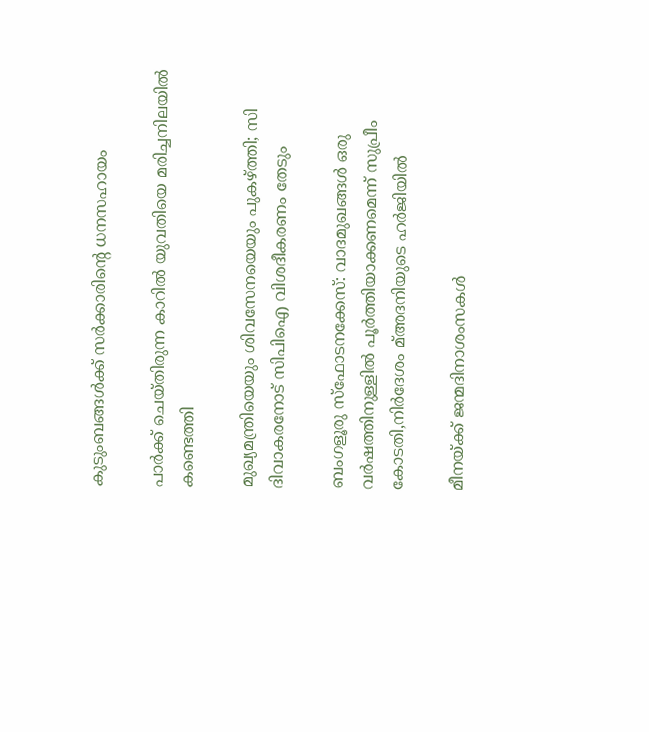കുടുംബങ്ങള്‍ക്ക് സര്‍ക്കാരിന്റെ ധനസഹായം

പാര്‍ക്ക് ചെയ്തിരുന്ന കാറില്‍ യുവതിയെ മരിച്ചനിലയില്‍ കണ്ടെത്തി

മുഖ്യമന്ത്രിയെയും ശിവസേനയെയും പുകഴ്‌ത്തി; സി ദിവാകരനോട് സിപിഐ വിശദീകരണം തേടും

ബംഗളൂരു സ്‌ഫോടനക്കേസ്: വാദമുഖങ്ങള്‍ ഒരു വര്‍ഷത്തിനുള്ളില്‍ പൂര്‍ത്തിയാക്കണമെന്ന് സുപ്രീം കോടതി,നിര്‍ദേശം മ്അദനിയുടെ ഹര്‍ജിയില്‍

മീനയ്‌ക്ക് ജന്മദിനാശംസകള്‍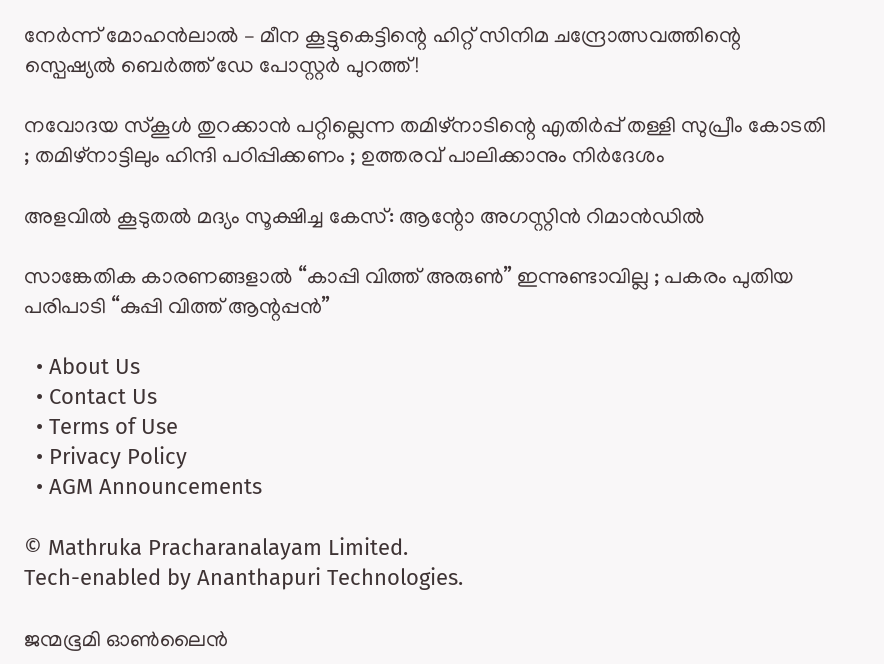നേര്‍ന്ന് മോഹൻലാൽ – മീന കൂട്ടുകെട്ടിന്റെ ഹിറ്റ് സിനിമ ചന്ദ്രോത്സവത്തിന്റെ സ്പെഷ്യൽ ബെർത്ത് ഡേ പോസ്റ്റർ പുറത്ത്!

നവോദയ സ്കൂൾ തുറക്കാൻ പറ്റില്ലെന്ന തമിഴ്നാടിന്റെ എതിർപ്പ് തള്ളി സുപ്രീം കോടതി ; തമിഴ്നാട്ടിലും ഹിന്ദി പഠിപ്പിക്കണം ; ഉത്തരവ് പാലിക്കാനും നിർദേശം

അളവില്‍ കൂടുതല്‍ മദ്യം സൂക്ഷിച്ച കേസ്: ആന്റോ അഗസ്റ്റിന്‍ റിമാന്‍ഡില്‍

സാങ്കേതിക കാരണങ്ങളാൽ “കാപ്പി വിത്ത് അരുൺ” ഇന്നുണ്ടാവില്ല ; പകരം പുതിയ പരിപാടി “കുപ്പി വിത്ത് ആന്റപ്പൻ”

  • About Us
  • Contact Us
  • Terms of Use
  • Privacy Policy
  • AGM Announcements

© Mathruka Pracharanalayam Limited.
Tech-enabled by Ananthapuri Technologies.

ജന്മഭൂമി ഓണ്‍ലൈന്‍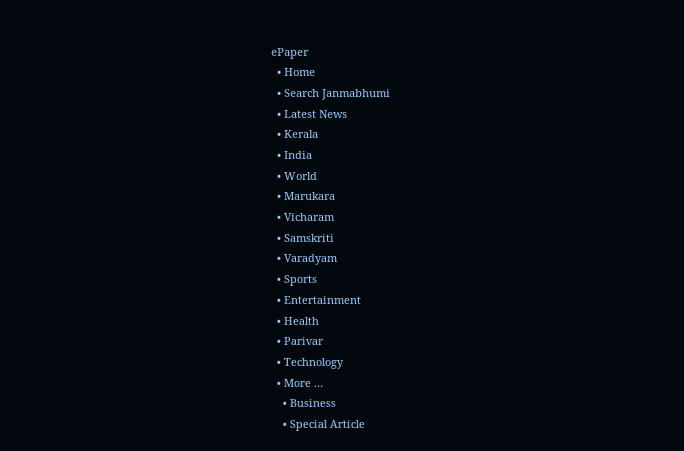ePaper
  • Home
  • Search Janmabhumi
  • Latest News
  • Kerala
  • India
  • World
  • Marukara
  • Vicharam
  • Samskriti
  • Varadyam
  • Sports
  • Entertainment
  • Health
  • Parivar
  • Technology
  • More …
    • Business
    • Special Article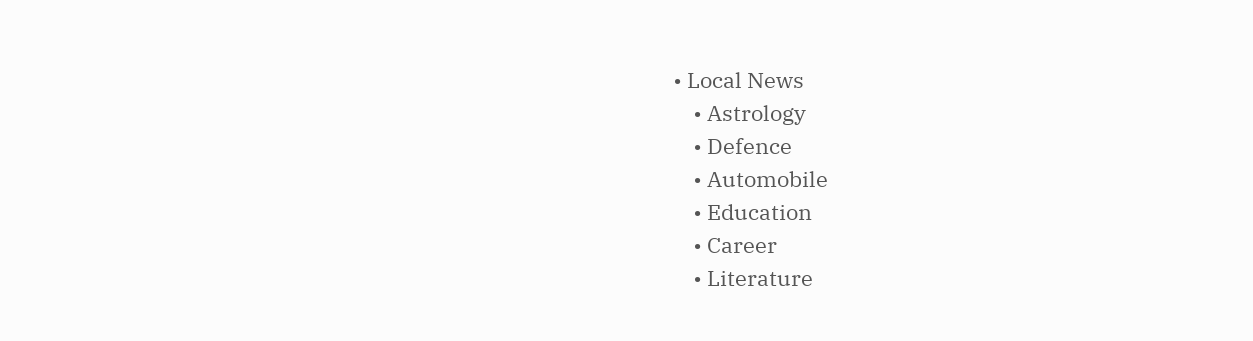• Local News
    • Astrology
    • Defence
    • Automobile
    • Education
    • Career
    • Literature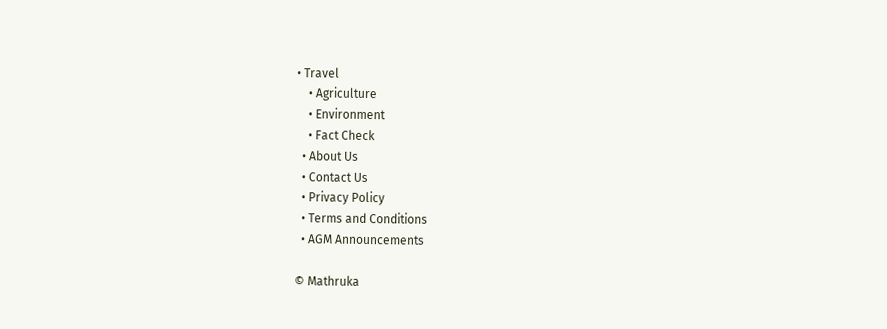• Travel
    • Agriculture
    • Environment
    • Fact Check
  • About Us
  • Contact Us
  • Privacy Policy
  • Terms and Conditions
  • AGM Announcements

© Mathruka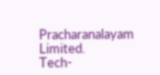Pracharanalayam Limited.
Tech-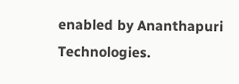enabled by Ananthapuri Technologies.